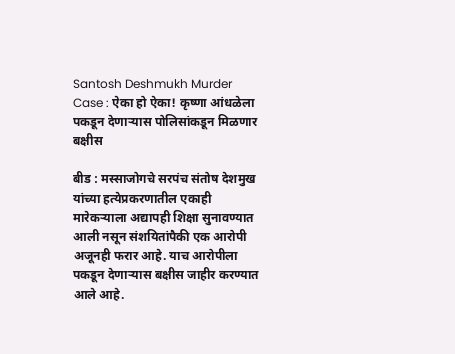Santosh Deshmukh Murder Case : ऐका हो ऐका! कृष्णा आंधळेला पकडून देणाऱ्यास पोलिसांकडून मिळणार बक्षीस

बीड : मस्साजोगचे सरपंच संतोष देशमुख यांच्या हत्येप्रकरणातील एकाही मारेकऱ्याला अद्यापही शिक्षा सुनावण्यात आली नसून संशयितांपैकी एक आरोपी अजूनही फरार आहे. याच आरोपीला पकडून देणाऱ्यास बक्षीस जाहीर करण्यात आले आहे.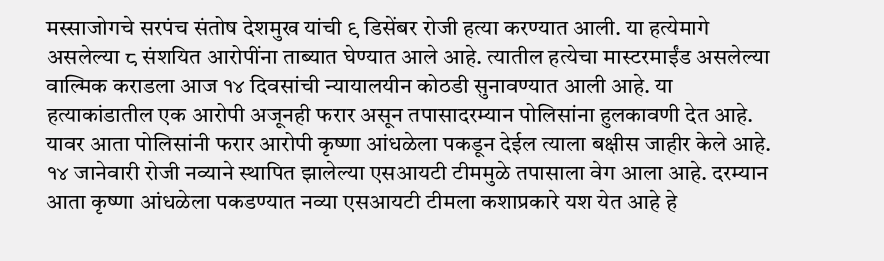मस्साजोगचे सरपंच संतोष देशमुख यांची ९ डिसेंबर रोजी हत्या करण्यात आली. या हत्येमागे असलेल्या ८ संशयित आरोपींना ताब्यात घेण्यात आले आहे. त्यातील हत्येचा मास्टरमाईंड असलेल्या वाल्मिक कराडला आज १४ दिवसांची न्यायालयीन कोठडी सुनावण्यात आली आहे. या हत्याकांडातील एक आरोपी अजूनही फरार असून तपासादरम्यान पोलिसांना हुलकावणी देत आहे. यावर आता पोलिसांनी फरार आरोपी कृष्णा आंधळेला पकडून देईल त्याला बक्षीस जाहीर केले आहे. १४ जानेवारी रोजी नव्याने स्थापित झालेल्या एसआयटी टीममुळे तपासाला वेग आला आहे. दरम्यान आता कृष्णा आंधळेला पकडण्यात नव्या एसआयटी टीमला कशाप्रकारे यश येत आहे हे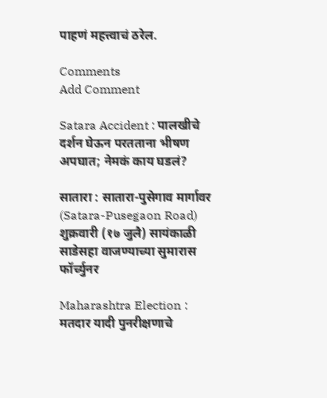पाहणं महत्त्वाचं ठरेल.

Comments
Add Comment

Satara Accident : पालखीचे दर्शन घेऊन परतताना भीषण अपघात; नेमकं काय घडलं?

सातारा : सातारा-पुसेगाव मार्गावर (Satara-Pusegaon Road) शुक्रवारी (१७ जुलै) सायंकाळी साडेसहा वाजण्याच्या सुमारास फॉर्च्युनर

Maharashtra Election : मतदार यादी पुनरीक्षणाचे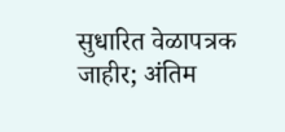सुधारित वेळापत्रक जाहीर; अंतिम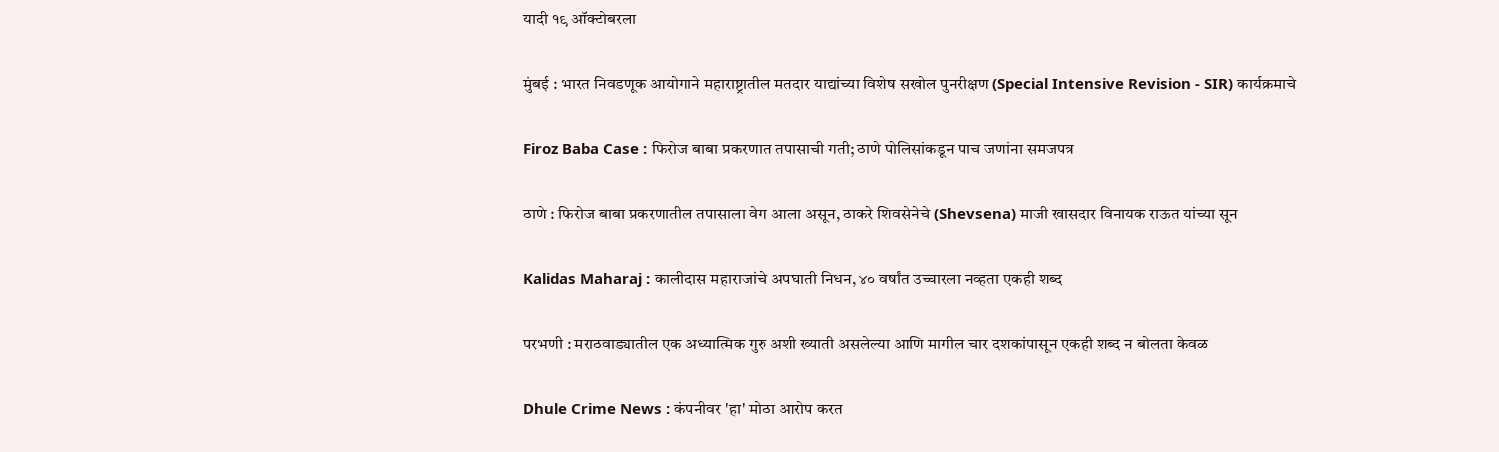यादी १९ ऑक्टोबरला

मुंबई : भारत निवडणूक आयोगाने महाराष्ट्रातील मतदार याद्यांच्या विशेष सखोल पुनरीक्षण (Special Intensive Revision - SIR) कार्यक्रमाचे

Firoz Baba Case : फिरोज बाबा प्रकरणात तपासाची गती; ठाणे पोलिसांकडून पाच जणांना समजपत्र

ठाणे : फिरोज बाबा प्रकरणातील तपासाला वेग आला असून, ठाकरे शिवसेनेचे (Shevsena) माजी खासदार विनायक राऊत यांच्या सून

Kalidas Maharaj : कालीदास महाराजांचे अपघाती निधन, ४० वर्षांत उच्चारला नव्हता एकही शब्द

परभणी : मराठवाड्यातील एक अध्यात्मिक गुरु अशी ख्याती असलेल्या आणि मागील चार दशकांपासून एकही शब्द न बोलता केवळ

Dhule Crime News : कंपनीवर 'हा' मोठा आरोप करत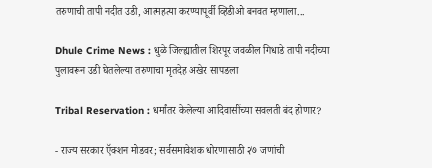तरुणाची तापी नदीत उडी, आत्महत्या करण्यापूर्वी व्हिडीओ बनवत म्हणाला...

Dhule Crime News : धुळे जिल्ह्यातील शिरपूर जवळील गिधाडे तापी नदीच्या पुलावरून उडी घेतलेल्या तरुणाचा मृतदेह अखेर सापडला

Tribal Reservation : धर्मांतर केलेल्या आदिवासींच्या सवलती बंद होणार?

- राज्य सरकार ऍक्शन मोडवर; सर्वसमावेशक धोरणासाठी २७ जणांची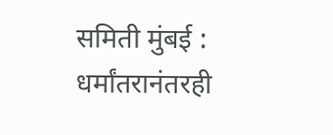समिती मुंबई : धर्मांतरानंतरही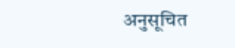अनुसूचित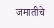जमातीचे